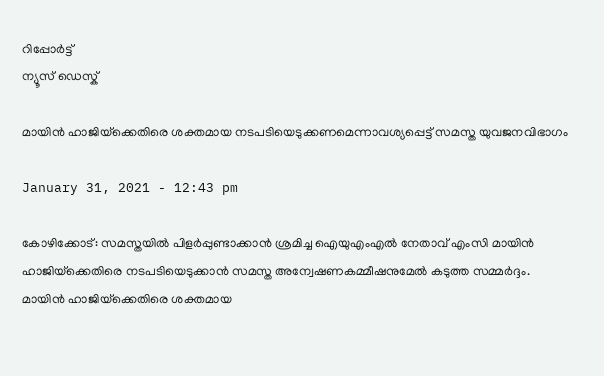റിപ്പോര്‍ട്ട്
ന്യൂസ് ഡെസ്ക്

മായിന്‍ ഹാജിയ്‌ക്കെതിരെ ശക്തമായ നടപടിയെടുക്കണമെന്നാവശ്യപ്പെട്ട് സമസ്ത യുവജനവിഭാഗം

January 31, 2021 - 12:43 pm

കോഴിക്കോട്: സമസ്തയില്‍ പിളര്‍പ്പുണ്ടാക്കാന്‍ ശ്രമിച്ച ഐയുഎംഎല്‍ നേതാവ് എംസി മായിന്‍ ഹാജിയ്‌ക്കെതിരെ നടപടിയെടുക്കാന്‍ സമസ്ത അന്വേഷണകമ്മീഷനുമേല്‍ കടുത്ത സമ്മര്‍ദ്ദം. മായിന്‍ ഹാജിയ്‌ക്കെതിരെ ശക്തമായ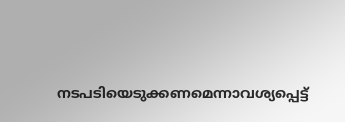നടപടിയെടുക്കണമെന്നാവശ്യപ്പെട്ട്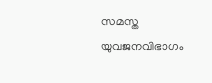സമസ്ത യുവജനവിഭാഗം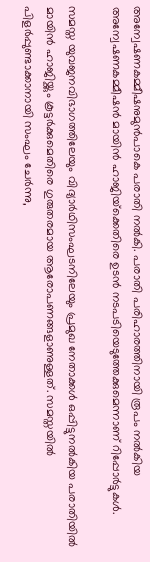അന്വേഷണകമ്മീഷനുമുന്‍പാകെ പരാതി നല്‍കി. പരാതി പരിഹാരത്തിനായി രൂപം നല്‍കിയ അന്വേഷണകമ്മീഷന്‍ മായിന്‍ ഹാജിയ്‌ക്കെതിരെ ഉടന്‍ നടപടിയെടുത്തേക്കുമെന്നാണ് റിപ്പോര്‍ട്ടുകള്‍.

സമസ്ത യുവജനവിഭാഗത്തിലേയും വിദ്യാര്‍ഥിസംഘടനിലേയും പ്രമുഖ നേതാക്കള്‍ ഒപ്പിട്ടുനല്‍കിയ പരാതിയില്‍ മായിന്‍ ഹാജിയ്ക്കും കൂട്ടര്‍ക്കുമെതിരെ ഗുരുതരമായ ആരോപണങ്ങളാണുള്ളത്. സമസ്തയില്‍ പിളര്‍പ്പുണ്ടാക്കാനായി സംഘം ചേര്‍ന്നു,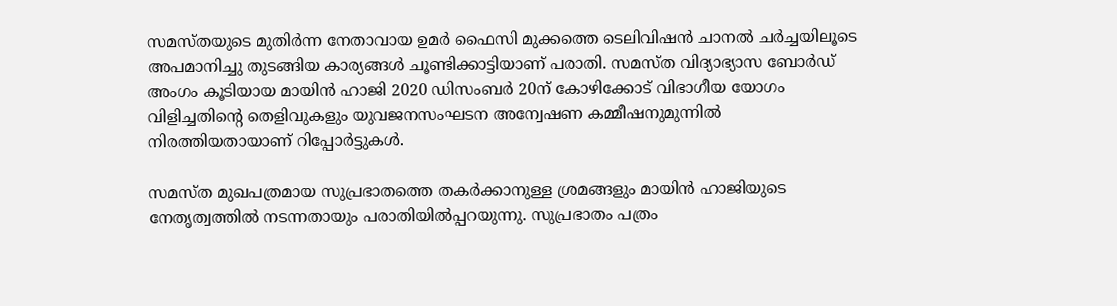സമസ്തയുടെ മുതിര്‍ന്ന നേതാവായ ഉമര്‍ ഫൈസി മുക്കത്തെ ടെലിവിഷന്‍ ചാനല്‍ ചര്‍ച്ചയിലൂടെ അപമാനിച്ചു തുടങ്ങിയ കാര്യങ്ങള്‍ ചൂണ്ടിക്കാട്ടിയാണ് പരാതി. സമസ്ത വിദ്യാഭ്യാസ ബോര്‍ഡ് അംഗം കൂടിയായ മായിന്‍ ഹാജി 2020 ഡിസംബര്‍ 20ന് കോഴിക്കോട് വിഭാഗീയ യോഗം വിളിച്ചതിന്റെ തെളിവുകളും യുവജനസംഘടന അന്വേഷണ കമ്മീഷനുമുന്നില്‍ നിരത്തിയതായാണ് റിപ്പോര്‍ട്ടുകള്‍.

സമസ്ത മുഖപത്രമായ സുപ്രഭാതത്തെ തകര്‍ക്കാനുള്ള ശ്രമങ്ങളും മായിന്‍ ഹാജിയുടെ നേതൃത്വത്തില്‍ നടന്നതായും പരാതിയില്‍പ്പറയുന്നു. സുപ്രഭാതം പത്രം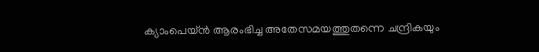ക്യാംപെയ്ന്‍ ആരംഭിച്ച അതേസമയത്തുതന്നെ ചന്ദ്രികയും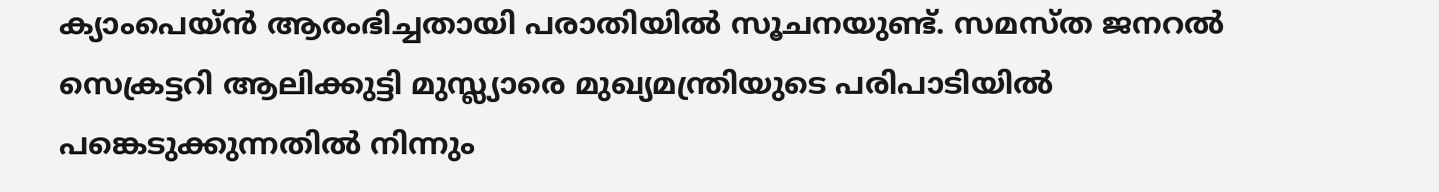ക്യാംപെയ്ന്‍ ആരംഭിച്ചതായി പരാതിയില്‍ സൂചനയുണ്ട്. സമസ്ത ജനറല്‍ സെക്രട്ടറി ആലിക്കുട്ടി മുസ്ല്യാരെ മുഖ്യമന്ത്രിയുടെ പരിപാടിയില്‍ പങ്കെടുക്കുന്നതില്‍ നിന്നും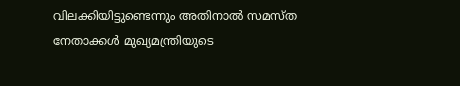വിലക്കിയിട്ടുണ്ടെന്നും അതിനാല്‍ സമസ്ത നേതാക്കള്‍ മുഖ്യമന്ത്രിയുടെ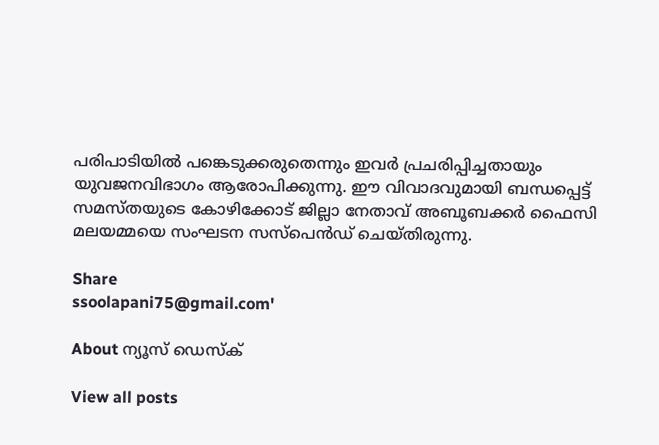പരിപാടിയില്‍ പങ്കെടുക്കരുതെന്നും ഇവര്‍ പ്രചരിപ്പിച്ചതായും യുവജനവിഭാഗം ആരോപിക്കുന്നു. ഈ വിവാദവുമായി ബന്ധപ്പെട്ട് സമസ്തയുടെ കോഴിക്കോട് ജില്ലാ നേതാവ് അബൂബക്കര്‍ ഫൈസി മലയമ്മയെ സംഘടന സസ്‌പെന്‍ഡ് ചെയ്തിരുന്നു.

Share
ssoolapani75@gmail.com'

About ന്യൂസ് ഡെസ്ക്

View all posts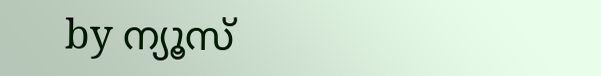by ന്യൂസ്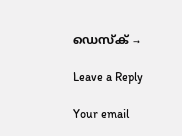ഡെസ്ക് →

Leave a Reply

Your email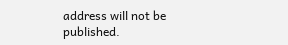address will not be published.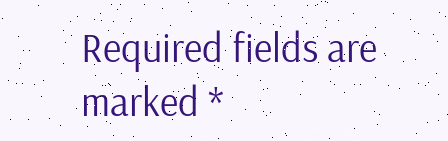Required fields are marked *